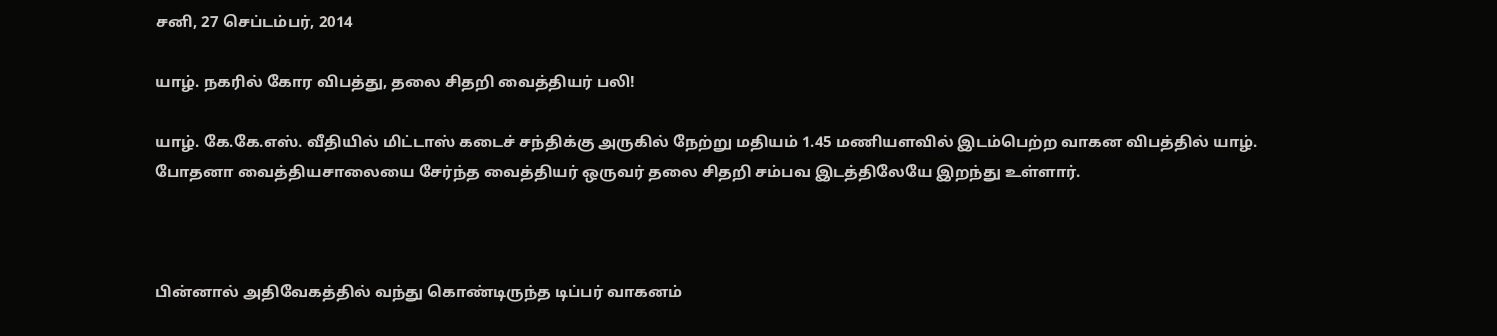சனி, 27 செப்டம்பர், 2014

யாழ். நகரில் கோர விபத்து, தலை சிதறி வைத்தியர் பலி!

யாழ். கே.கே.எஸ். வீதியில் மிட்டாஸ் கடைச் சந்திக்கு அருகில் நேற்று மதியம் 1.45 மணியளவில் இடம்பெற்ற வாகன விபத்தில் யாழ். போதனா வைத்தியசாலையை சேர்ந்த வைத்தியர் ஒருவர் தலை சிதறி சம்பவ இடத்திலேயே இறந்து உள்ளார்.



பின்னால் அதிவேகத்தில் வந்து கொண்டிருந்த டிப்பர் வாகனம்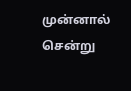முன்னால் சென்று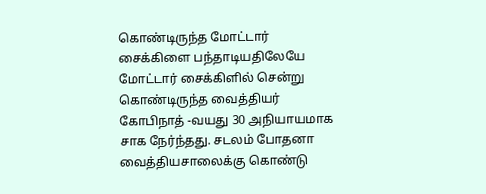கொண்டிருந்த மோட்டார் சைக்கிளை பந்தாடியதிலேயே மோட்டார் சைக்கிளில் சென்று கொண்டிருந்த வைத்தியர் கோபிநாத் -வயது 30 அநியாயமாக சாக நேர்ந்தது. சடலம் போதனா வைத்தியசாலைக்கு கொண்டு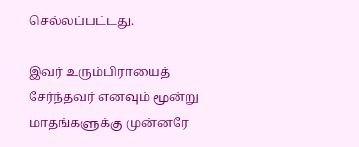செல்லப்பட்டது.

இவர் உரும்பிராயைத் சேர்ந்தவர் எனவும் மூன்று மாதங்களுக்கு முன்னரே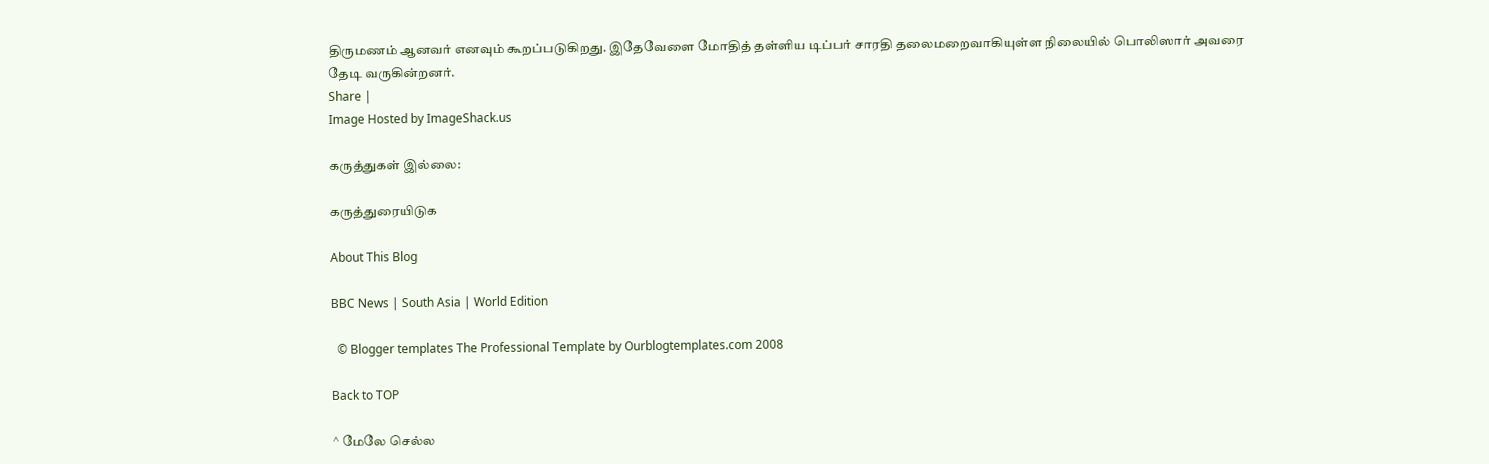திருமணம் ஆனவர் எனவும் கூறப்படுகிறது. இதேவேளை மோதித் தள்ளிய டிப்பர் சாரதி தலைமறைவாகியுள்ள நிலையில் பொலிஸார் அவரை தேடி வருகின்றனர்.
Share |
Image Hosted by ImageShack.us

கருத்துகள் இல்லை:

கருத்துரையிடுக

About This Blog

BBC News | South Asia | World Edition

  © Blogger templates The Professional Template by Ourblogtemplates.com 2008

Back to TOP

^ மேலே செல்ல